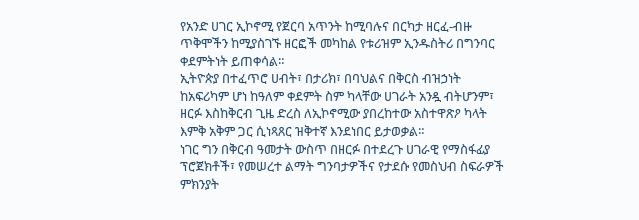የአንድ ሀገር ኢኮኖሚ የጀርባ አጥንት ከሚባሉና በርካታ ዘርፈ-ብዙ ጥቅሞችን ከሚያስገኙ ዘርፎች መካከል የቱሪዝም ኢንዱስትሪ በግንባር ቀደምትነት ይጠቀሳል።
ኢትዮጵያ በተፈጥሮ ሀብት፣ በታሪክ፣ በባህልና በቅርስ ብዝኃነት ከአፍሪካም ሆነ ከዓለም ቀደምት ስም ካላቸው ሀገራት አንዷ ብትሆንም፣ ዘርፉ እስከቅርብ ጊዜ ድረስ ለኢኮኖሚው ያበረከተው አስተዋጽዖ ካላት እምቅ አቅም ጋር ሲነጻጸር ዝቅተኛ እንደነበር ይታወቃል።
ነገር ግን በቅርብ ዓመታት ውስጥ በዘርፉ በተደረጉ ሀገራዊ የማስፋፊያ ፕሮጀክቶች፣ የመሠረተ ልማት ግንባታዎችና የታደሱ የመስህብ ስፍራዎች ምክንያት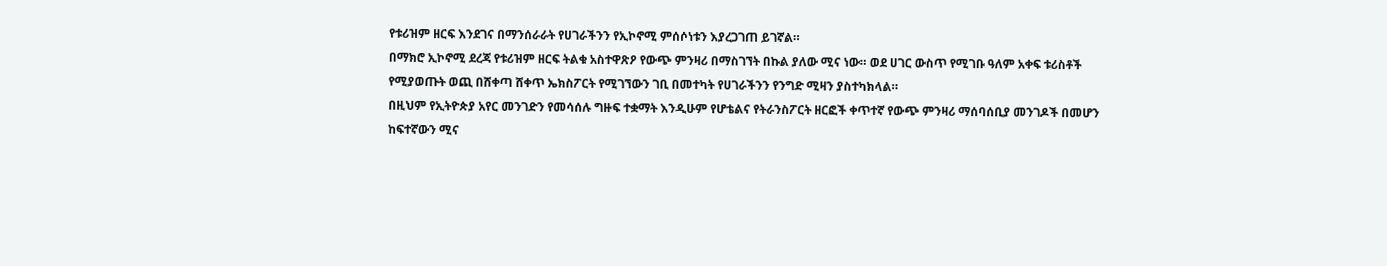የቱሪዝም ዘርፍ እንደገና በማንሰራራት የሀገራችንን የኢኮኖሚ ምሰሶነቱን እያረጋገጠ ይገኛል።
በማክሮ ኢኮኖሚ ደረጃ የቱሪዝም ዘርፍ ትልቁ አስተዋጽዖ የውጭ ምንዛሪ በማስገኘት በኩል ያለው ሚና ነው። ወደ ሀገር ውስጥ የሚገቡ ዓለም አቀፍ ቱሪስቶች የሚያወጡት ወጪ በሸቀጣ ሸቀጥ ኤክስፖርት የሚገኘውን ገቢ በመተካት የሀገራችንን የንግድ ሚዛን ያስተካክላል።
በዚህም የኢትዮጵያ አየር መንገድን የመሳሰሉ ግዙፍ ተቋማት እንዲሁም የሆቴልና የትራንስፖርት ዘርፎች ቀጥተኛ የውጭ ምንዛሪ ማሰባሰቢያ መንገዶች በመሆን ከፍተኛውን ሚና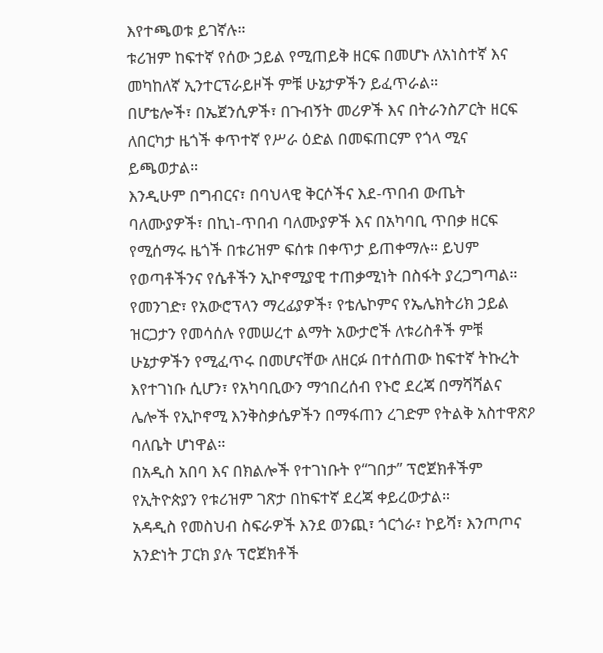እየተጫወቱ ይገኛሉ።
ቱሪዝም ከፍተኛ የሰው ኃይል የሚጠይቅ ዘርፍ በመሆኑ ለአነስተኛ እና መካከለኛ ኢንተርፕራይዞች ምቹ ሁኔታዎችን ይፈጥራል።
በሆቴሎች፣ በኤጀንሲዎች፣ በጉብኝት መሪዎች እና በትራንስፖርት ዘርፍ ለበርካታ ዜጎች ቀጥተኛ የሥራ ዕድል በመፍጠርም የጎላ ሚና ይጫወታል።
እንዲሁም በግብርና፣ በባህላዊ ቅርሶችና እደ-ጥበብ ውጤት ባለሙያዎች፣ በኪነ-ጥበብ ባለሙያዎች እና በአካባቢ ጥበቃ ዘርፍ የሚሰማሩ ዜጎች በቱሪዝም ፍሰቱ በቀጥታ ይጠቀማሉ። ይህም የወጣቶችንና የሴቶችን ኢኮኖሚያዊ ተጠቃሚነት በስፋት ያረጋግጣል።
የመንገድ፣ የአውሮፕላን ማረፊያዎች፣ የቴሌኮምና የኤሌክትሪክ ኃይል ዝርጋታን የመሳሰሉ የመሠረተ ልማት አውታሮች ለቱሪስቶች ምቹ ሁኔታዎችን የሚፈጥሩ በመሆናቸው ለዘርፉ በተሰጠው ከፍተኛ ትኩረት እየተገነቡ ሲሆን፣ የአካባቢውን ማኅበረሰብ የኑሮ ደረጃ በማሻሻልና ሌሎች የኢኮኖሚ እንቅስቃሴዎችን በማፋጠን ረገድም የትልቅ አስተዋጽዖ ባለቤት ሆነዋል።
በአዲስ አበባ እና በክልሎች የተገነቡት የ“ገበታ” ፕሮጀክቶችም የኢትዮጵያን የቱሪዝም ገጽታ በከፍተኛ ደረጃ ቀይረውታል።
አዳዲስ የመስህብ ስፍራዎች እንደ ወንጪ፣ ጎርጎራ፣ ኮይሻ፣ እንጦጦና አንድነት ፓርክ ያሉ ፕሮጀክቶች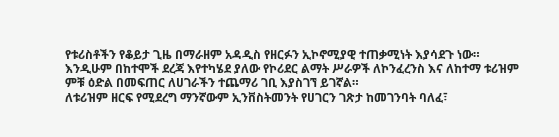የቱሪስቶችን የቆይታ ጊዜ በማራዘም አዳዲስ የዘርፉን ኢኮኖሚያዊ ተጠቃሚነት እያሳደጉ ነው።
እንዲሁም በከተሞች ደረጃ እየተካሄደ ያለው የኮሪደር ልማት ሥራዎች ለኮንፈረንስ እና ለከተማ ቱሪዝም ምቹ ዕድል በመፍጠር ለሀገራችን ተጨማሪ ገቢ እያስገኘ ይገኛል።
ለቱሪዝም ዘርፍ የሚደረግ ማንኛውም ኢንቨስትመንት የሀገርን ገጽታ ከመገንባት ባለፈ፣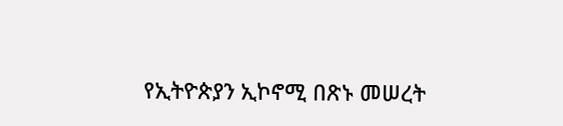የኢትዮጵያን ኢኮኖሚ በጽኑ መሠረት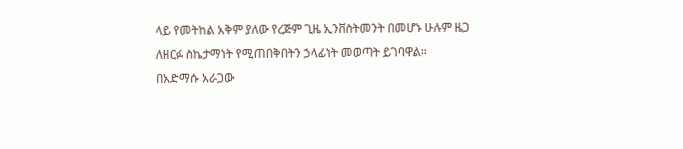ላይ የመትከል አቅም ያለው የረጅም ጊዜ ኢንቨስትመንት በመሆኑ ሁሉም ዜጋ ለዘርፉ ስኬታማነት የሚጠበቅበትን ኃላፊነት መወጣት ይገባዋል።
በአድማሱ አራጋው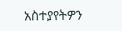አስተያየትዎን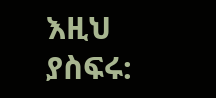እዚህ ያስፍሩ: